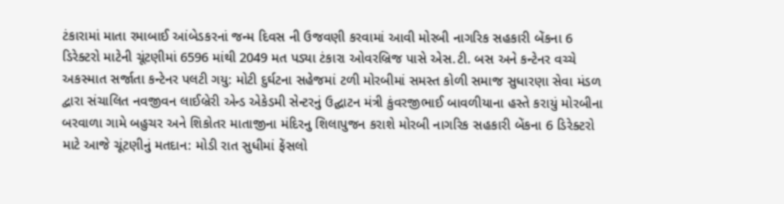ટંકારામાં માતા રમાબાઈ આંબેડકરનાં જન્મ દિવસ ની ઉજવણી કરવામાં આવી મોરબી નાગરિક સહકારી બેંકના 6 ડિરેક્ટરો માટેની ચૂંટણીમાં 6596 માંથી 2049 મત પડ્યા ટંકારા ઓવરબ્રિજ પાસે એસ.ટી. બસ અને કન્ટેનર વચ્ચે અકસ્માત સર્જાતા કન્ટેનર પલટી ગયુ: મોટી દુર્ઘટના સહેજમાં ટળી મોરબીમાં સમસ્ત કોળી સમાજ સુધારણા સેવા મંડળ દ્વારા સંચાલિત નવજીવન લાઈબ્રેરી એન્ડ એકેડમી સેન્ટરનું ઉદ્ઘાટન મંત્રી કુંવરજીભાઈ બાવળીયાના હસ્તે કરાયું મોરબીના બરવાળા ગામે બહુચર અને શિકોતર માતાજીના મંદિરનુ શિલાપુજન કરાશે મોરબી નાગરિક સહકારી બેંકના 6 ડિરેક્ટરો માટે આજે ચૂંટણીનું મતદાન: મોડી રાત સુધીમાં ફેંસલો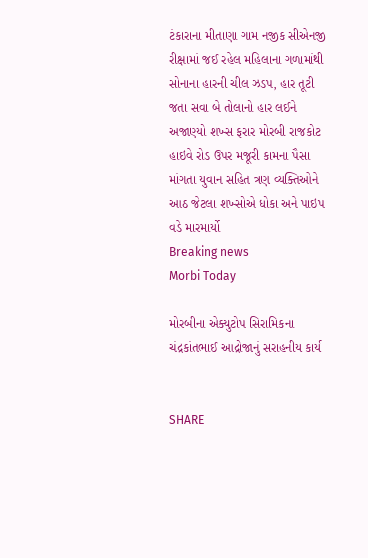ટંકારાના મીતાણા ગામ નજીક સીએનજી રીક્ષામાં જઈ રહેલ મહિલાના ગળામાંથી સોનાના હારની ચીલ ઝડપ, હાર તૂટી જતા સવા બે તોલાનો હાર લઈને અજાણ્યો શખ્સ ફરાર મોરબી રાજકોટ હાઇવે રોડ ઉપર મજૂરી કામના પૈસા માંગતા યુવાન સહિત ત્રણ વ્યક્તિઓને આઠ જેટલા શખ્સોએ ધોકા અને પાઇપ વડે મારમાર્યો
Breaking news
Morbi Today

મોરબીના એક્યુટોપ સિરામિકના ચંદ્રકાંતભાઈ આદ્રોજાનું સરાહનીય કાર્ય


SHARE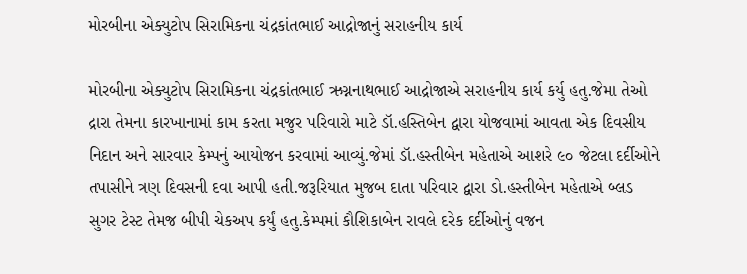મોરબીના એક્યુટોપ સિરામિકના ચંદ્રકાંતભાઈ આદ્રોજાનું સરાહનીય કાર્ય

મોરબીના એક્યુટોપ સિરામિકના ચંદ્રકાંતભાઈ ઋગ્નનાથભાઈ આદ્રોજાએ સરાહનીય કાર્ય કર્યુ હતુ.જેમા તેઓ દ્રારા તેમના કારખાનામાં કામ કરતા મજુર પરિવારો માટે ડૉ.હસ્તિબેન દ્વારા યોજવામાં આવતા એક દિવસીય નિદાન અને સારવાર કેમ્પનું આયોજન કરવામાં આવ્યું.જેમાં ડૉ.હસ્તીબેન મહેતાએ આશરે ૯૦ જેટલા દર્દીઓને તપાસીને ત્રણ દિવસની દવા આપી હતી.જરૂરિયાત મુજબ દાતા પરિવાર દ્વારા ડો.હસ્તીબેન મહેતાએ બ્લડ સુગર ટેસ્ટ તેમજ બીપી ચેકઅપ કર્યું હતુ.કેમ્પમાં કૌશિકાબેન રાવલે દરેક દર્દીઓનું વજન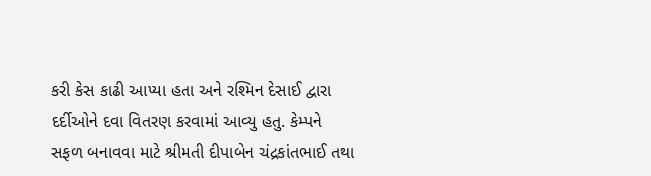કરી કેસ કાઢી આપ્યા હતા અને રશ્મિન દેસાઈ દ્વારા દર્દીઓને દવા વિતરણ કરવામાં આવ્યુ હતુ. કેમ્પને સફળ બનાવવા માટે શ્રીમતી દીપાબેન ચંદ્રકાંતભાઈ તથા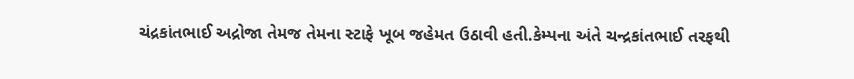ચંદ્રકાંતભાઈ અદ્રોજા તેમજ તેમના સ્ટાફે ખૂબ જહેમત ઉઠાવી હતી.કેમ્પના અંતે ચન્દ્રકાંતભાઈ તરફથી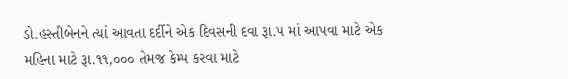ડો.હસ્તીબેનને ત્યાં આવતા દર્દીને એક દિવસની દવા રૂા.૫ માં આપવા માટે એક મહિના માટે રૂા.૧૧,૦૦૦ તેમજ કેમ્પ કરવા માટે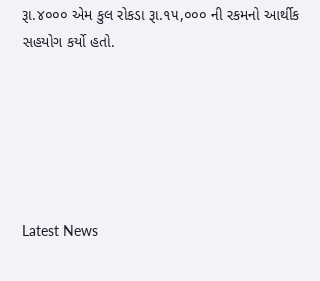રૂા.૪૦૦૦ એમ કુલ રોકડા રૂા.૧૫,૦૦૦ ની રકમનો આર્થીક સહયોગ કર્યો હતો.






Latest News